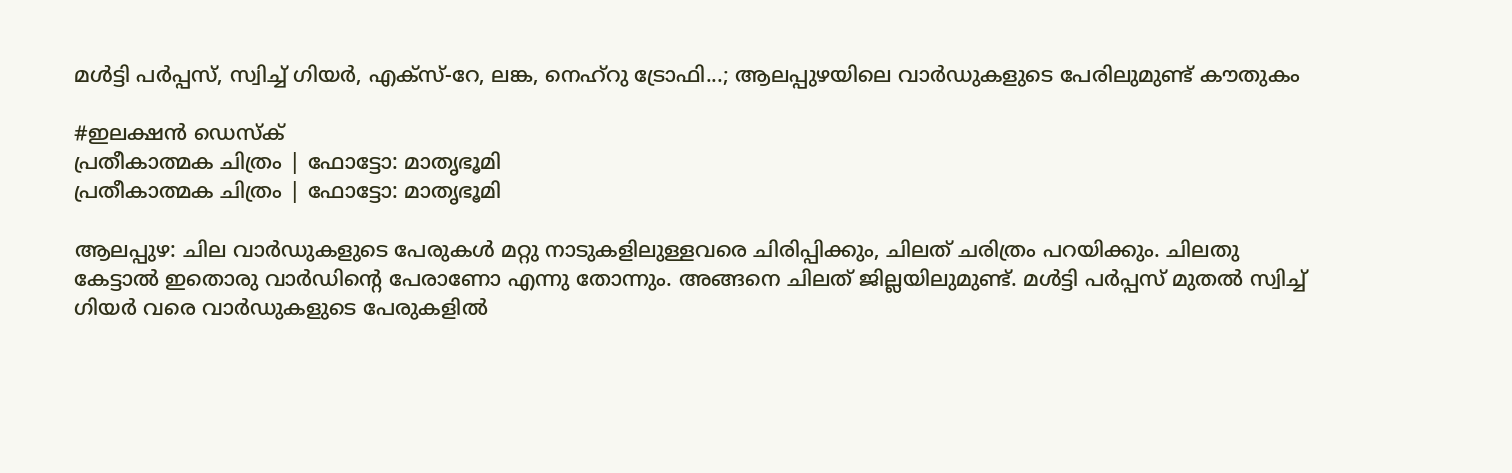മൾട്ടി പർപ്പസ്, സ്വിച്ച് ഗിയർ, എക്സ്-റേ, ലങ്ക, നെഹ്‌റു ട്രോഫി...; ആലപ്പുഴയിലെ വാർഡുകളുടെ പേരിലുമുണ്ട് കൗതുകം

#ഇലക്ഷൻ ഡെസ്ക്
പ്രതീകാത്മക ചിത്രം | ഫോട്ടോ: മാതൃഭൂമി
പ്രതീകാത്മക ചിത്രം | ഫോട്ടോ: മാതൃഭൂമി

ആലപ്പുഴ: ചില വാർഡുകളുടെ പേരുകൾ മറ്റു നാടുകളിലുള്ളവരെ ചിരിപ്പിക്കും, ചിലത് ചരിത്രം പറയിക്കും. ചിലതു കേട്ടാൽ ഇതൊരു വാർഡിന്റെ പേരാണോ എന്നു തോന്നും. അങ്ങനെ ചിലത് ജില്ലയിലുമുണ്ട്. മൾട്ടി പർപ്പസ് മുതൽ സ്വിച്ച് ഗിയർ വരെ വാർഡുകളുടെ പേരുകളിൽ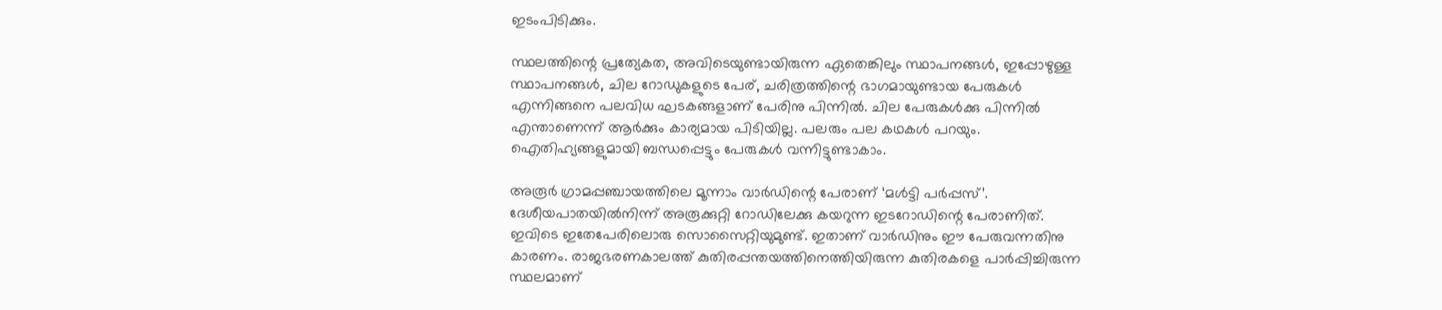ഇടംപിടിക്കും.

സ്ഥലത്തിന്റെ പ്രത്യേകത, അവിടെയുണ്ടായിരുന്ന ഏതെങ്കിലും സ്ഥാപനങ്ങൾ, ഇപ്പോഴുള്ള സ്ഥാപനങ്ങൾ, ചില റോഡുകളുടെ പേര്, ചരിത്രത്തിന്റെ ഭാഗമായുണ്ടായ പേരുകൾ എന്നിങ്ങനെ പലവിധ ഘടകങ്ങളാണ് പേരിനു പിന്നിൽ. ചില പേരുകൾക്കു പിന്നിൽ എന്താണെന്ന് ആർക്കും കാര്യമായ പിടിയില്ല. പലരും പല കഥകൾ പറയും. ഐതിഹ്യങ്ങളുമായി ബന്ധപ്പെട്ടും പേരുകൾ വന്നിട്ടുണ്ടാകാം.

അരൂർ ഗ്രാമപ്പഞ്ചായത്തിലെ മൂന്നാം വാർഡിന്റെ പേരാണ് ‘മൾട്ടി പർപ്പസ്’. ദേശീയപാതയിൽനിന്ന് അരൂക്കുറ്റി റോഡിലേക്കു കയറുന്ന ഇടറോഡിന്റെ പേരാണിത്. ഇവിടെ ഇതേപേരിലൊരു സൊസൈറ്റിയുമുണ്ട്. ഇതാണ് വാർഡിനും ഈ പേരുവന്നതിനു കാരണം. രാജഭരണകാലത്ത് കുതിരപ്പന്തയത്തിനെത്തിയിരുന്ന കുതിരകളെ പാർപ്പിച്ചിരുന്ന സ്ഥലമാണ്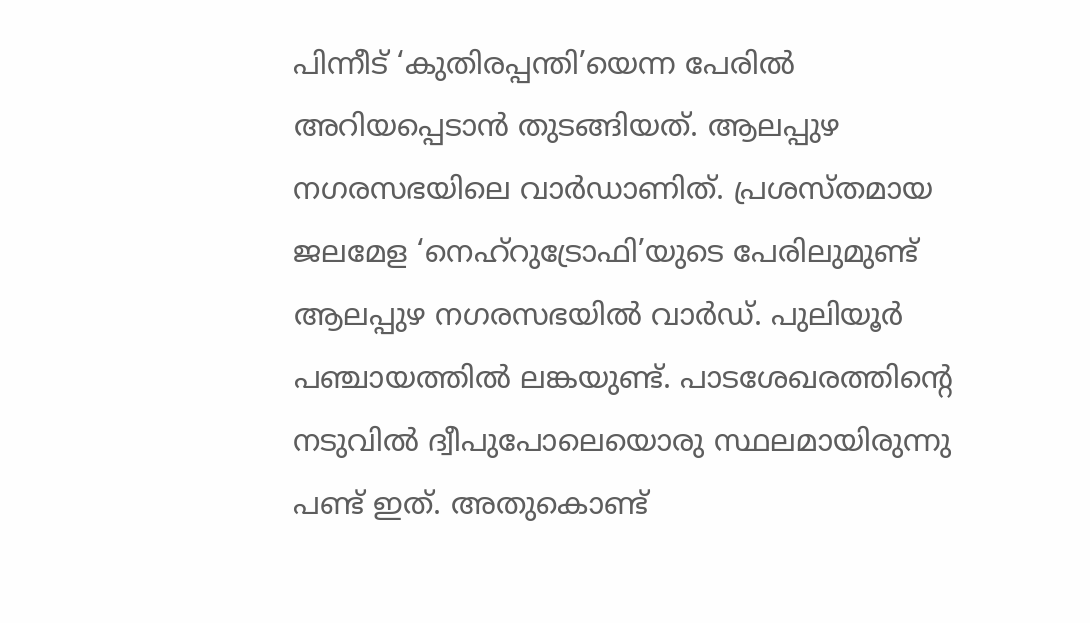പിന്നീട് ‘കുതിരപ്പന്തി’യെന്ന പേരിൽ അറിയപ്പെടാൻ തുടങ്ങിയത്. ആലപ്പുഴ നഗരസഭയിലെ വാർഡാണിത്. പ്രശസ്തമായ ജലമേള ‘നെഹ്‌റുട്രോഫി’യുടെ പേരിലുമുണ്ട് ആലപ്പുഴ നഗരസഭയിൽ വാർഡ്. പുലിയൂർ പഞ്ചായത്തിൽ ലങ്കയുണ്ട്. പാടശേഖരത്തിന്റെ നടുവിൽ ദ്വീപുപോലെയൊരു സ്ഥലമായിരുന്നു പണ്ട് ഇത്. അതുകൊണ്ട്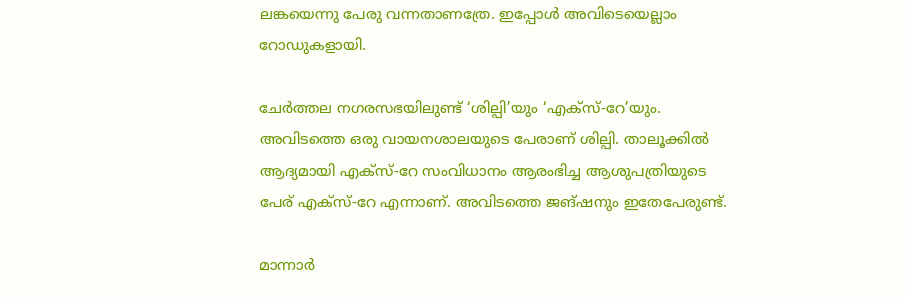ലങ്കയെന്നു പേരു വന്നതാണത്രേ. ഇപ്പോൾ അവിടെയെല്ലാം റോഡുകളായി.

ചേർത്തല നഗരസഭയിലുണ്ട് ‘ശില്പി’യും ‘എക്സ്-റേ’യും. അവിടത്തെ ഒരു വായനശാലയുടെ പേരാണ് ശില്പി. താലൂക്കിൽ ആദ്യമായി എക്സ്-റേ സംവിധാനം ആരംഭിച്ച ആശുപത്രിയുടെ പേര് എക്സ്‌-റേ എന്നാണ്. അവിടത്തെ ജങ്ഷനും ഇതേപേരുണ്ട്.

മാന്നാർ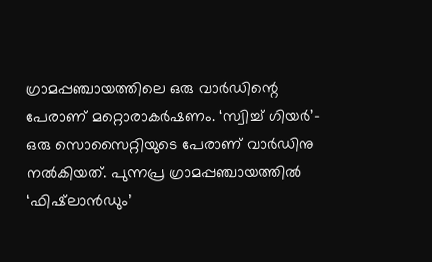ഗ്രാമപ്പഞ്ചായത്തിലെ ഒരു വാർഡിന്റെ പേരാണ് മറ്റൊരാകർഷണം. ‘സ്വിച്ച് ഗിയർ’- ഒരു സൊസൈറ്റിയുടെ പേരാണ് വാർഡിനു നൽകിയത്. പുന്നപ്ര ഗ്രാമപ്പഞ്ചായത്തിൽ ‘ഫിഷ്‌ലാൻഡും’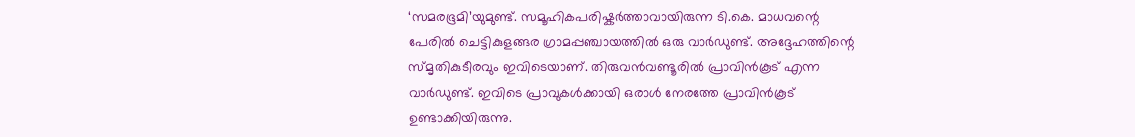‘സമരഭൂമി’യുമുണ്ട്. സമൂഹികപരിഷ്കർത്താവായിരുന്ന ടി.കെ. മാധവന്റെ പേരിൽ ചെട്ടികുളങ്ങര ഗ്രാമപ്പഞ്ചായത്തിൽ ഒരു വാർഡുണ്ട്. അദ്ദേഹത്തിന്റെ സ്മൃതികുടീരവും ഇവിടെയാണ്. തിരുവൻവണ്ടൂരിൽ പ്രാവിൻകൂട് എന്ന വാർഡുണ്ട്. ഇവിടെ പ്രാവുകൾക്കായി ഒരാൾ നേരത്തേ പ്രാവിൻകൂട് ഉണ്ടാക്കിയിരുന്നു.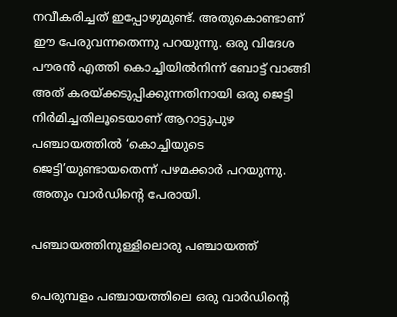നവീകരിച്ചത് ഇപ്പോഴുമുണ്ട്. അതുകൊണ്ടാണ് ഈ പേരുവന്നതെന്നു പറയുന്നു. ഒരു വിദേശ പൗരൻ എത്തി കൊച്ചിയിൽനിന്ന് ബോട്ട് വാങ്ങി അത് കരയ്ക്കടുപ്പിക്കുന്നതിനായി ഒരു ജെട്ടി നിർമിച്ചതിലൂടെയാണ് ആറാട്ടുപുഴ പഞ്ചായത്തിൽ ‘കൊച്ചിയുടെ ജെട്ടി’യുണ്ടായതെന്ന് പഴമക്കാർ പറയുന്നു. അതും വാർഡിന്റെ പേരായി.

പഞ്ചായത്തിനുള്ളിലൊരു പഞ്ചായത്ത്

പെരുമ്പളം പഞ്ചായത്തിലെ ഒരു വാർഡിന്റെ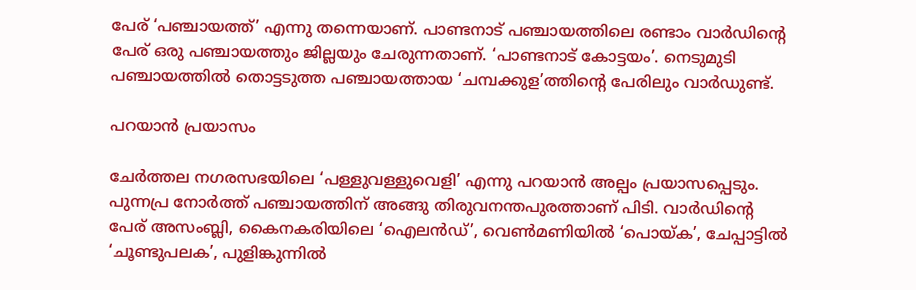പേര് ‘പഞ്ചായത്ത്’ എന്നു തന്നെയാണ്. പാണ്ടനാട് പഞ്ചായത്തിലെ രണ്ടാം വാർഡിന്റെ പേര് ഒരു പഞ്ചായത്തും ജില്ലയും ചേരുന്നതാണ്. ‘പാണ്ടനാട് കോട്ടയം’. നെടുമുടി പഞ്ചായത്തിൽ തൊട്ടടുത്ത പഞ്ചായത്തായ ‘ചമ്പക്കുള’ത്തിന്റെ പേരിലും വാർഡുണ്ട്.

പറയാൻ പ്രയാസം

ചേർത്തല നഗരസഭയിലെ ‘പള്ളുവള്ളുവെളി’ എന്നു പറയാൻ അല്പം പ്രയാസപ്പെടും. പുന്നപ്ര നോർത്ത് പഞ്ചായത്തിന് അങ്ങു തിരുവനന്തപുരത്താണ് പിടി. വാർഡിന്റെ പേര് അസംബ്ലി, കൈനകരിയിലെ ‘ഐലൻഡ്’, വെൺമണിയിൽ ‘പൊയ്ക’, ചേപ്പാട്ടിൽ ‘ചൂണ്ടുപലക’, പുളിങ്കുന്നിൽ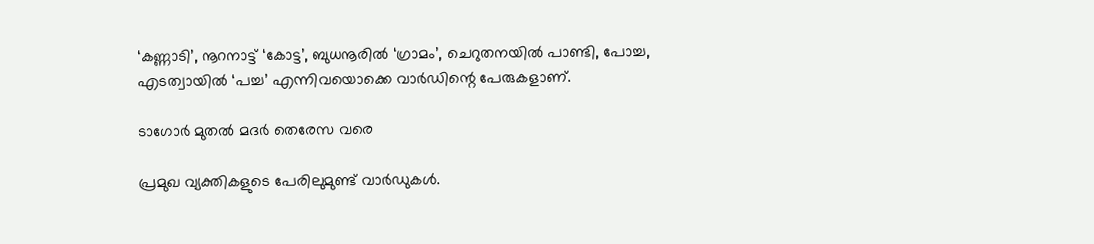‘കണ്ണാടി’, നൂറനാട്ട് ‘കോട്ട’, ബുധനൂരിൽ ‘ഗ്രാമം’, ചെറുതനയിൽ പാണ്ടി, പോച്ച, എടത്വായിൽ ‘പച്ച’ എന്നിവയൊക്കെ വാർഡിന്റെ പേരുകളാണ്.

ടാഗോർ മുതൽ മദർ തെരേസ വരെ

പ്രമുഖ വ്യക്തികളുടെ പേരിലുമുണ്ട് വാർഡുകൾ.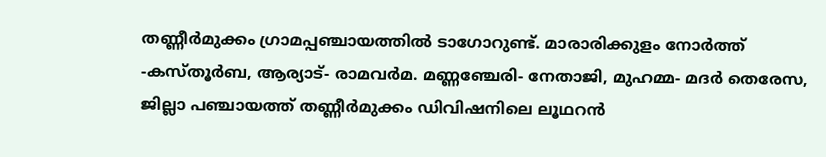തണ്ണീർമുക്കം ഗ്രാമപ്പഞ്ചായത്തിൽ ടാഗോറുണ്ട്. മാരാരിക്കുളം നോർത്ത് -കസ്തൂർബ, ആര്യാട്- രാമവർമ. മണ്ണഞ്ചേരി- നേതാജി, മുഹമ്മ- മദർ തെരേസ, ജില്ലാ പഞ്ചായത്ത് തണ്ണീർമുക്കം ഡിവിഷനിലെ ലൂഥറൻ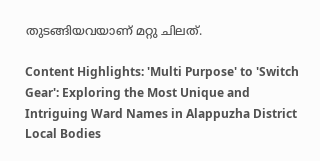തുടങ്ങിയവയാണ് മറ്റു ചിലത്.

Content Highlights: 'Multi Purpose' to 'Switch Gear': Exploring the Most Unique and Intriguing Ward Names in Alappuzha District Local Bodies